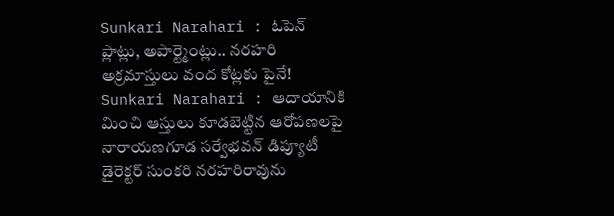Sunkari Narahari : ఓపెన్ ప్లాట్లు, అపార్ట్మెంట్లు.. నరహరి అక్రమాస్తులు వంద కోట్లకు పైనే!
Sunkari Narahari : ఆదాయానికి మించి ఆస్తులు కూడబెట్టిన ఆరోపణలపై నారాయణగూడ సర్వేభవన్ డిప్యూటీ డైరెక్టర్ సుంకరి నరహరిరావును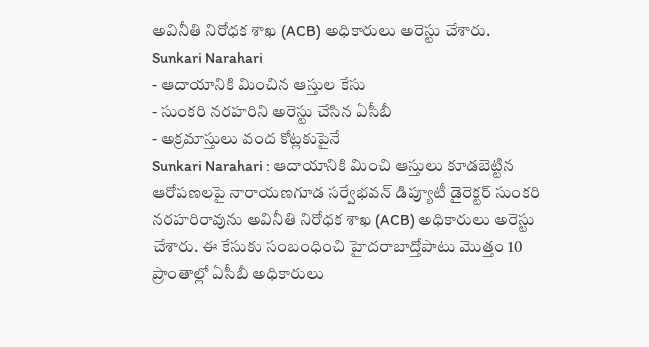అవినీతి నిరోధక శాఖ (ACB) అధికారులు అరెస్టు చేశారు.
Sunkari Narahari
- ఆదాయానికి మించిన ఆస్తుల కేసు
- సుంకరి నరహరిని అరెస్టు చేసిన ఏసీబీ
- అక్రమాస్తులు వంద కోట్లకుపైనే
Sunkari Narahari : ఆదాయానికి మించి ఆస్తులు కూడబెట్టిన ఆరోపణలపై నారాయణగూడ సర్వేభవన్ డిప్యూటీ డైరెక్టర్ సుంకరి నరహరిరావును అవినీతి నిరోధక శాఖ (ACB) అధికారులు అరెస్టు చేశారు. ఈ కేసుకు సంబంధించి హైదరాబాద్తోపాటు మొత్తం 10 ప్రాంతాల్లో ఏసీబీ అధికారులు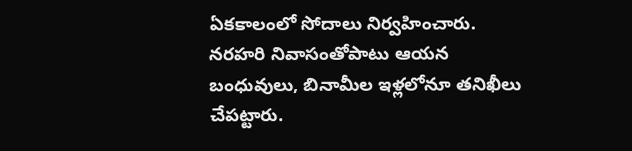ఏకకాలంలో సోదాలు నిర్వహించారు. నరహరి నివాసంతోపాటు ఆయన బంధువులు, బినామీల ఇళ్లలోనూ తనిఖీలు చేపట్టారు.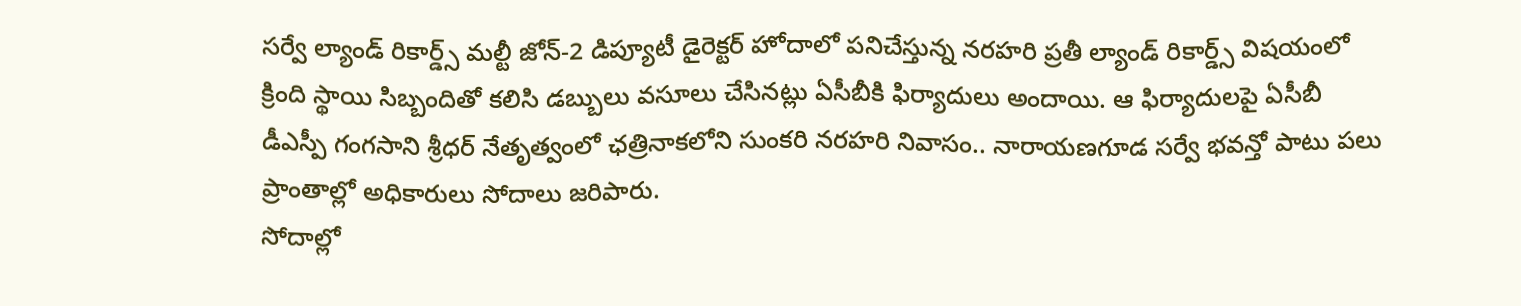సర్వే ల్యాండ్ రికార్డ్స్ మల్టీ జోన్-2 డిప్యూటీ డైరెక్టర్ హోదాలో పనిచేస్తున్న నరహరి ప్రతీ ల్యాండ్ రికార్డ్స్ విషయంలో క్రింది స్థాయి సిబ్బందితో కలిసి డబ్బులు వసూలు చేసినట్లు ఏసీబీకి ఫిర్యాదులు అందాయి. ఆ ఫిర్యాదులపై ఏసీబీ డీఎస్పీ గంగసాని శ్రీధర్ నేతృత్వంలో ఛత్రినాకలోని సుంకరి నరహరి నివాసం.. నారాయణగూడ సర్వే భవన్తో పాటు పలు ప్రాంతాల్లో అధికారులు సోదాలు జరిపారు.
సోదాల్లో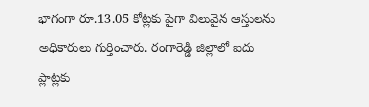భాగంగా రూ.13.05 కోట్లకు పైగా విలువైన ఆస్తులను అధికారులు గుర్తించారు. రంగారెడ్డి జిల్లాలో ఐదు ప్లాట్లకు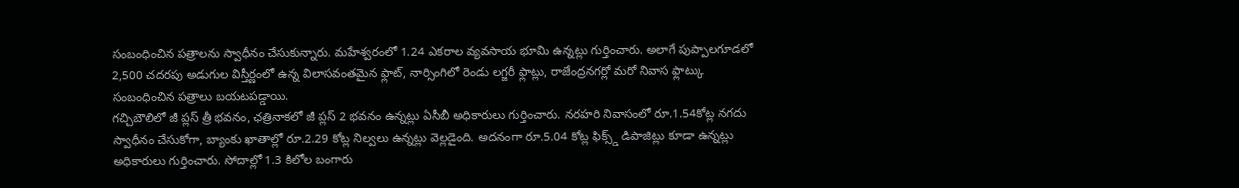సంబంధించిన పత్రాలను స్వాధీనం చేసుకున్నారు. మహేశ్వరంలో 1.24 ఎకరాల వ్యవసాయ భూమి ఉన్నట్లు గుర్తించారు. అలాగే పుప్పాలగూడలో 2,500 చదరపు అడుగుల విస్తీర్ణంలో ఉన్న విలాసవంతమైన ఫ్లాట్, నార్సింగిలో రెండు లగ్జరీ ఫ్లాట్లు, రాజేంద్రనగర్లో మరో నివాస ఫ్లాట్కు సంబంధించిన పత్రాలు బయటపడ్డాయి.
గచ్చిబౌలిలో జీ ప్లస్ త్రీ భవనం, ఛత్రినాకలో జీ ప్లస్ 2 భవనం ఉన్నట్లు ఏసీబీ అధికారులు గుర్తించారు. నరహరి నివాసంలో రూ.1.54కోట్ల నగదు స్వాధీనం చేసుకోగా, బ్యాంకు ఖాతాల్లో రూ.2.29 కోట్ల నిల్వలు ఉన్నట్లు వెల్లడైంది. అదనంగా రూ.5.04 కోట్ల ఫిక్స్డ్ డిపాజిట్లు కూడా ఉన్నట్లు అధికారులు గుర్తించారు. సోదాల్లో 1.3 కిలోల బంగారు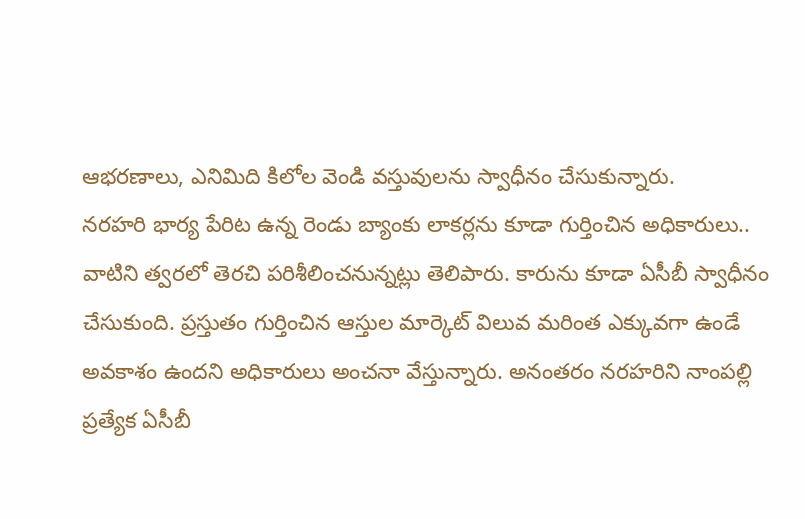ఆభరణాలు, ఎనిమిది కిలోల వెండి వస్తువులను స్వాధీనం చేసుకున్నారు.
నరహరి భార్య పేరిట ఉన్న రెండు బ్యాంకు లాకర్లను కూడా గుర్తించిన అధికారులు.. వాటిని త్వరలో తెరచి పరిశీలించనున్నట్లు తెలిపారు. కారును కూడా ఏసీబీ స్వాధీనం చేసుకుంది. ప్రస్తుతం గుర్తించిన ఆస్తుల మార్కెట్ విలువ మరింత ఎక్కువగా ఉండే అవకాశం ఉందని అధికారులు అంచనా వేస్తున్నారు. అనంతరం నరహరిని నాంపల్లి ప్రత్యేక ఏసీబీ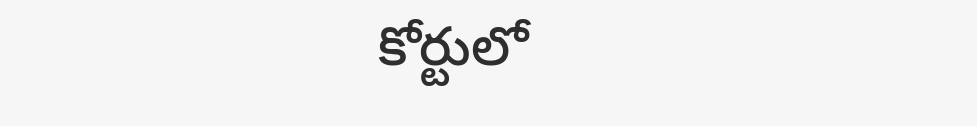కోర్టులో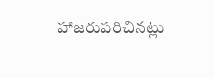హాజరుపరిచినట్లు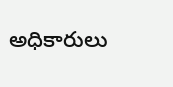అధికారులు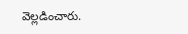వెల్లడించారు.